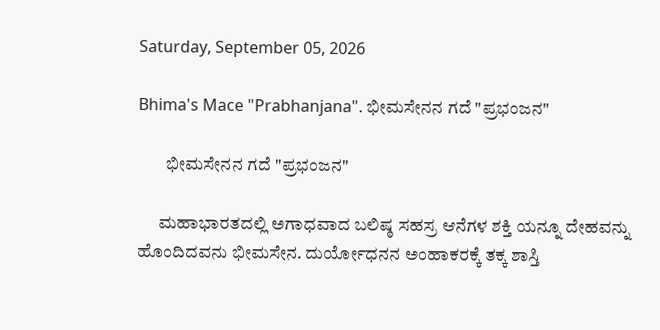Saturday, September 05, 2026

Bhima's Mace "Prabhanjana". ಭೀಮಸೇನನ ಗದೆ "ಪ್ರಭಂಜನ"

        ಭೀಮಸೇನನ ಗದೆ "ಪ್ರಭಂಜನ"

      ಮಹಾಭಾರತದಲ್ಲಿ ಅಗಾಧವಾದ ಬಲಿಷ್ಠ ಸಹಸ್ರ ಆನೆಗಳ ಶಕ್ತಿ ಯನ್ನೂ ದೇಹವನ್ನು ಹೊಂದಿದವನು ಭೀಮಸೇನ. ದುರ್ಯೋಧನನ ಅಂಹಾಕರಕ್ಕೆ ತಕ್ಕ ಶಾಸ್ತಿ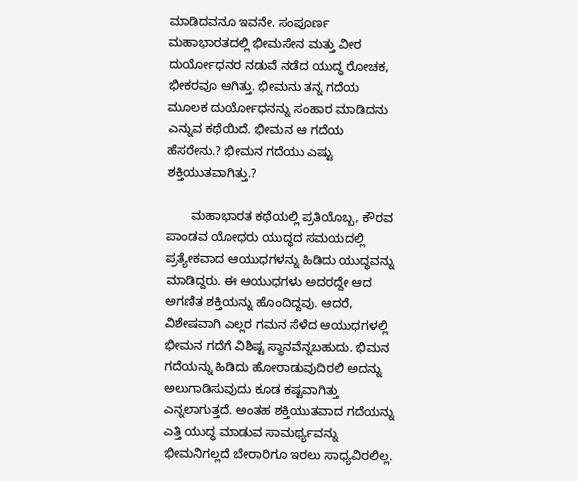ಮಾಡಿದವನೂ ಇವನೇ. ಸಂಪೂರ್ಣ ಮಹಾಭಾರತದಲ್ಲಿ ಭೀಮಸೇನ ಮತ್ತು ವೀರ ದುರ್ಯೋಧನರ ನಡುವೆ ನಡೆದ ಯುದ್ಧ ರೋಚಕ, ಭೀಕರವೂ ಆಗಿತ್ತು. ಭೀಮನು ತನ್ನ ಗದೆಯ ಮೂಲಕ ದುರ್ಯೋಧನನ್ನು ಸಂಹಾರ ಮಾಡಿದನು ಎನ್ನುವ ಕಥೆಯಿದೆ. ಭೀಮನ ಆ ಗದೆಯ ಹೆಸರೇನು.? ಭೀಮನ ಗದೆಯು ಎಷ್ಟು ಶಕ್ತಿಯುತವಾಗಿತ್ತು.?

       ಮಹಾಭಾರತ ಕಥೆಯಲ್ಲಿ ಪ್ರತಿಯೊಬ್ಬ, ಕೌರವ ಪಾಂಡವ ಯೋಧರು ಯುದ್ಧದ ಸಮಯದಲ್ಲಿ ಪ್ರತ್ಯೇಕವಾದ ಆಯುಧಗಳನ್ನು ಹಿಡಿದು ಯುದ್ಧವನ್ನು ಮಾಡಿದ್ದರು. ಈ ಆಯುಧಗಳು ಅದರದ್ದೇ ಆದ ಅಗಣಿತ ಶಕ್ತಿಯನ್ನು ಹೊಂದಿದ್ದವು. ಆದರೆ, ವಿಶೇಷವಾಗಿ ಎಲ್ಲರ ಗಮನ ಸೆಳೆದ ಆಯುಧಗಳಲ್ಲಿ ಭೀಮನ ಗದೆಗೆ ವಿಶಿಷ್ಟ ಸ್ಥಾನವೆನ್ನಬಹುದು. ಭಿಮನ ಗದೆಯನ್ನು ಹಿಡಿದು ಹೋರಾಡುವುದಿರಲಿ ಅದನ್ನು ಅಲುಗಾಡಿಸುವುದು ಕೂಡ ಕಷ್ಟವಾಗಿತ್ತು ಎನ್ನಲಾಗುತ್ತದೆ. ಅಂತಹ ಶಕ್ತಿಯುತವಾದ ಗದೆಯನ್ನು ಎತ್ತಿ ಯುದ್ಧ ಮಾಡುವ ಸಾಮರ್ಥ್ಯವನ್ನು ಭೀಮನಿಗಲ್ಲದೆ ಬೇರಾರಿಗೂ ಇರಲು ಸಾಧ್ಯವಿರಲಿಲ್ಲ.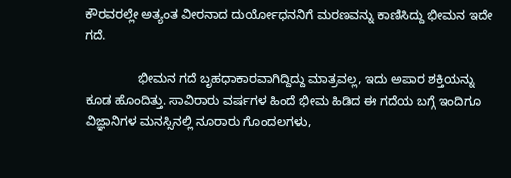ಕೌರವರಲ್ಲೇ ಅತ್ಯಂತ ವೀರನಾದ ದುರ್ಯೋಧನನಿಗೆ ಮರಣವನ್ನು ಕಾಣಿಸಿದ್ದು ಭೀಮನ ಇದೇ ಗದೆ.

               ಭೀಮನ ಗದೆ ಬೃಹಧಾಕಾರವಾಗಿದ್ದಿದ್ದು ಮಾತ್ರವಲ್ಲ, ಇದು ಅಪಾರ ಶಕ್ತಿಯನ್ನು ಕೂಡ ಹೊಂದಿತ್ತು. ಸಾವಿರಾರು ವರ್ಷಗಳ ಹಿಂದೆ ಭೀಮ ಹಿಡಿದ ಈ ಗದೆಯ ಬಗ್ಗೆ ಇಂದಿಗೂ ವಿಜ್ಞಾನಿಗಳ ಮನಸ್ಸಿನಲ್ಲಿ ನೂರಾರು ಗೊಂದಲಗಳು,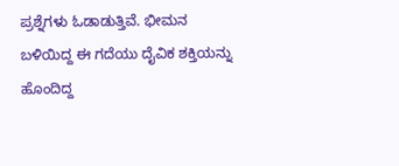ಪ್ರಶ್ನೆಗಳು ಓಡಾಡುತ್ತಿವೆ. ಭೀಮನ ಬಳಿಯಿದ್ದ ಈ ಗದೆಯು ದೈವಿಕ ಶಕ್ತಿಯನ್ನು ಹೊಂದಿದ್ದ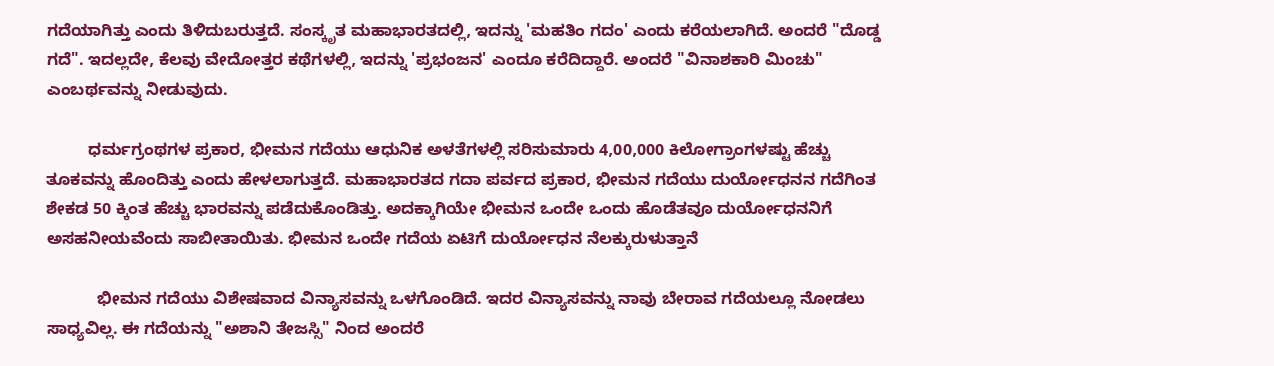ಗದೆಯಾಗಿತ್ತು ಎಂದು ತಿಳಿದುಬರುತ್ತದೆ. ಸಂಸ್ಕೃತ ಮಹಾಭಾರತದಲ್ಲಿ, ಇದನ್ನು 'ಮಹತಿಂ ಗದಂ' ಎಂದು ಕರೆಯಲಾಗಿದೆ. ಅಂದರೆ "ದೊಡ್ಡ ಗದೆ". ಇದಲ್ಲದೇ, ಕೆಲವು ವೇದೋತ್ತರ ಕಥೆಗಳಲ್ಲಿ, ಇದನ್ನು 'ಪ್ರಭಂಜನ' ಎಂದೂ ಕರೆದಿದ್ದಾರೆ. ಅಂದರೆ "ವಿನಾಶಕಾರಿ ಮಿಂಚು" ಎಂಬರ್ಥವನ್ನು ನೀಡುವುದು.

         ಧರ್ಮಗ್ರಂಥಗಳ ಪ್ರಕಾರ, ಭೀಮನ ಗದೆಯು ಆಧುನಿಕ ಅಳತೆಗಳಲ್ಲಿ ಸರಿಸುಮಾರು 4,00,000 ಕಿಲೋಗ್ರಾಂಗಳಷ್ಟು ಹೆಚ್ಚು ತೂಕವನ್ನು ಹೊಂದಿತ್ತು ಎಂದು ಹೇಳಲಾಗುತ್ತದೆ. ಮಹಾಭಾರತದ ಗದಾ ಪರ್ವದ ಪ್ರಕಾರ, ಭೀಮನ ಗದೆಯು ದುರ್ಯೋಧನನ ಗದೆಗಿಂತ ಶೇಕಡ 50 ಕ್ಕಿಂತ ಹೆಚ್ಚು ಭಾರವನ್ನು ಪಡೆದುಕೊಂಡಿತ್ತು. ಅದಕ್ಕಾಗಿಯೇ ಭೀಮನ ಒಂದೇ ಒಂದು ಹೊಡೆತವೂ ದುರ್ಯೋಧನನಿಗೆ ಅಸಹನೀಯವೆಂದು ಸಾಬೀತಾಯಿತು. ಭೀಮನ ಒಂದೇ ಗದೆಯ ಏಟಿಗೆ ದುರ್ಯೋಧನ ನೆಲಕ್ಕುರುಳುತ್ತಾನೆ

           ಭೀಮನ ಗದೆಯು ವಿಶೇಷವಾದ ವಿನ್ಯಾಸವನ್ನು ಒಳಗೊಂಡಿದೆ. ಇದರ ವಿನ್ಯಾಸವನ್ನು ನಾವು ಬೇರಾವ ಗದೆಯಲ್ಲೂ ನೋಡಲು ಸಾಧ್ಯವಿಲ್ಲ. ಈ ಗದೆಯನ್ನು "ಅಶಾನಿ ತೇಜಸ್ಸಿ" ನಿಂದ ಅಂದರೆ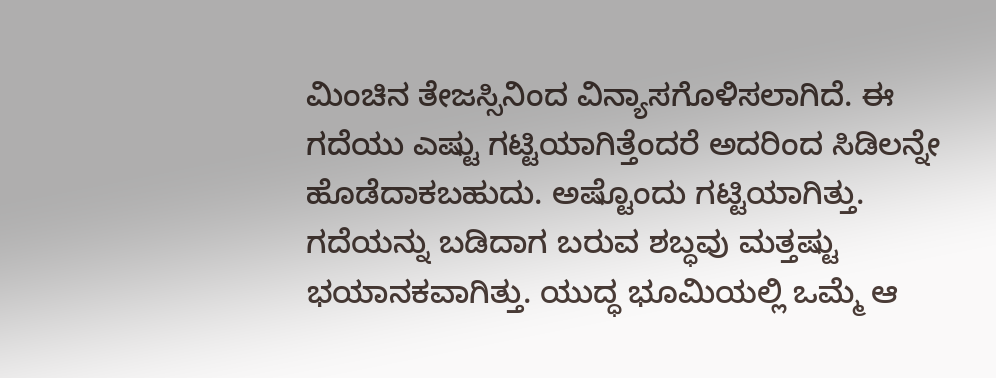ಮಿಂಚಿನ ತೇಜಸ್ಸಿನಿಂದ ವಿನ್ಯಾಸಗೊಳಿಸಲಾಗಿದೆ. ಈ ಗದೆಯು ಎಷ್ಟು ಗಟ್ಟಿಯಾಗಿತ್ತೆಂದರೆ ಅದರಿಂದ ಸಿಡಿಲನ್ನೇ ಹೊಡೆದಾಕಬಹುದು. ಅಷ್ಟೊಂದು ಗಟ್ಟಿಯಾಗಿತ್ತು. ಗದೆಯನ್ನು ಬಡಿದಾಗ ಬರುವ ಶಬ್ಧವು ಮತ್ತಷ್ಟು ಭಯಾನಕವಾಗಿತ್ತು. ಯುದ್ಧ ಭೂಮಿಯಲ್ಲಿ ಒಮ್ಮೆ ಆ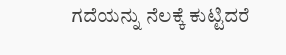ಗದೆಯನ್ನು ನೆಲಕ್ಕೆ ಕುಟ್ಟಿದರೆ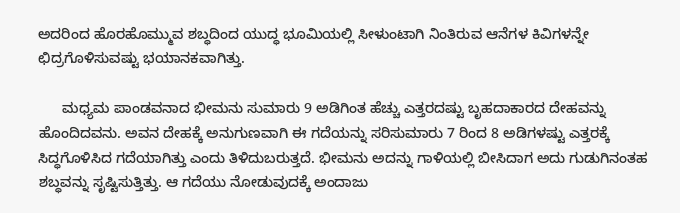ಅದರಿಂದ ಹೊರಹೊಮ್ಮುವ ಶಬ್ಧದಿಂದ ಯುದ್ಧ ಭೂಮಿಯಲ್ಲಿ ಸೀಳುಂಟಾಗಿ ನಿಂತಿರುವ ಆನೆಗಳ ಕಿವಿಗಳನ್ನೇ ಛಿದ್ರಗೊಳಿಸುವಷ್ಟು ಭಯಾನಕವಾಗಿತ್ತು.

      ಮಧ್ಯಮ ಪಾಂಡವನಾದ ಭೀಮನು ಸುಮಾರು 9 ಅಡಿಗಿಂತ ಹೆಚ್ಚು ಎತ್ತರದಷ್ಟು ಬೃಹದಾಕಾರದ ದೇಹವನ್ನು ಹೊಂದಿದವನು. ಅವನ ದೇಹಕ್ಕೆ ಅನುಗುಣವಾಗಿ ಈ ಗದೆಯನ್ನು ಸರಿಸುಮಾರು 7 ರಿಂದ 8 ಅಡಿಗಳಷ್ಟು ಎತ್ತರಕ್ಕೆ ಸಿದ್ಧಗೊಳಿಸಿದ ಗದೆಯಾಗಿತ್ತು ಎಂದು ತಿಳಿದುಬರುತ್ತದೆ. ಭೀಮನು ಅದನ್ನು ಗಾಳಿಯಲ್ಲಿ ಬೀಸಿದಾಗ ಅದು ಗುಡುಗಿನಂತಹ ಶಬ್ಧವನ್ನು ಸೃಷ್ಟಿಸುತ್ತಿತ್ತು. ಆ ಗದೆಯು ನೋಡುವುದಕ್ಕೆ ಅಂದಾಜು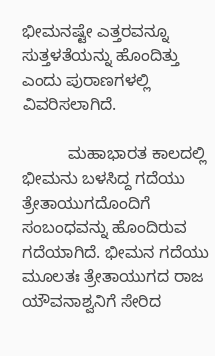ಭೀಮನಷ್ಟೇ ಎತ್ತರವನ್ನೂ ಸುತ್ತಳತೆಯನ್ನು ಹೊಂದಿತ್ತು ಎಂದು ಪುರಾಣಗಳಲ್ಲಿ ವಿವರಿಸಲಾಗಿದೆ.

          ಮಹಾಭಾರತ ಕಾಲದಲ್ಲಿ ಭೀಮನು ಬಳಸಿದ್ದ ಗದೆಯು ತ್ರೇತಾಯುಗದೊಂದಿಗೆ ಸಂಬಂಧವನ್ನು ಹೊಂದಿರುವ ಗದೆಯಾಗಿದೆ. ಭೀಮನ ಗದೆಯು ಮೂಲತಃ ತ್ರೇತಾಯುಗದ ರಾಜ ಯೌವನಾಶ್ವನಿಗೆ ಸೇರಿದ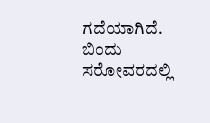ಗದೆಯಾಗಿದೆ. ಬಿಂದು ಸರೋವರದಲ್ಲಿ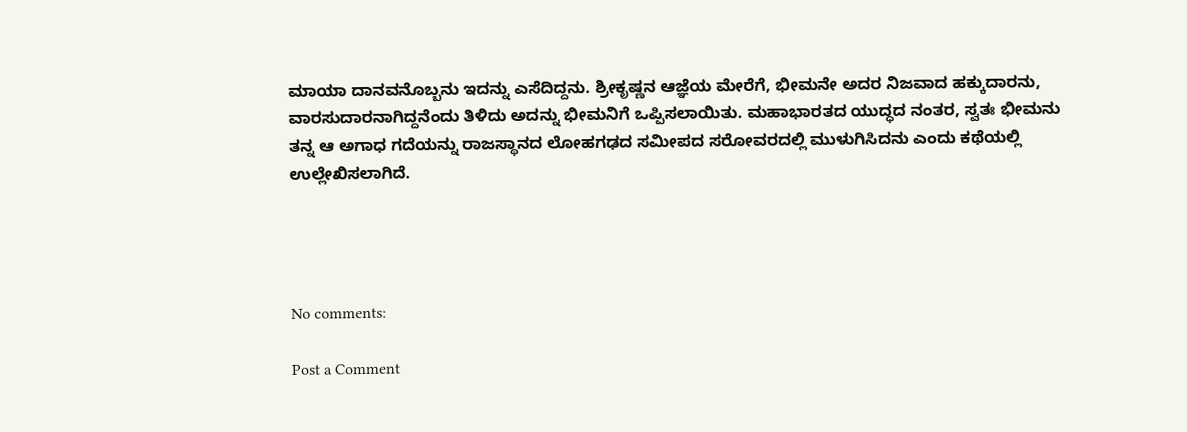ಮಾಯಾ ದಾನವನೊಬ್ಬನು ಇದನ್ನು ಎಸೆದಿದ್ದನು. ಶ್ರೀಕೃಷ್ಣನ ಆಜ್ಞೆಯ ಮೇರೆಗೆ, ಭೀಮನೇ ಅದರ ನಿಜವಾದ ಹಕ್ಕುದಾರನು, ವಾರಸುದಾರನಾಗಿದ್ದನೆಂದು ತಿಳಿದು ಅದನ್ನು ಭೀಮನಿಗೆ ಒಪ್ಪಿಸಲಾಯಿತು. ಮಹಾಭಾರತದ ಯುದ್ಧದ ನಂತರ, ಸ್ವತಃ ಭೀಮನು ತನ್ನ ಆ ಅಗಾಧ ಗದೆಯನ್ನು ರಾಜಸ್ಥಾನದ ಲೋಹಗಢದ ಸಮೀಪದ ಸರೋವರದಲ್ಲಿ ಮುಳುಗಿಸಿದನು ಎಂದು ಕಥೆಯಲ್ಲಿ ಉಲ್ಲೇಖಿಸಲಾಗಿದೆ.




No comments:

Post a Comment